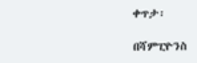ቀጥታ፡

በሻምፒዮንስ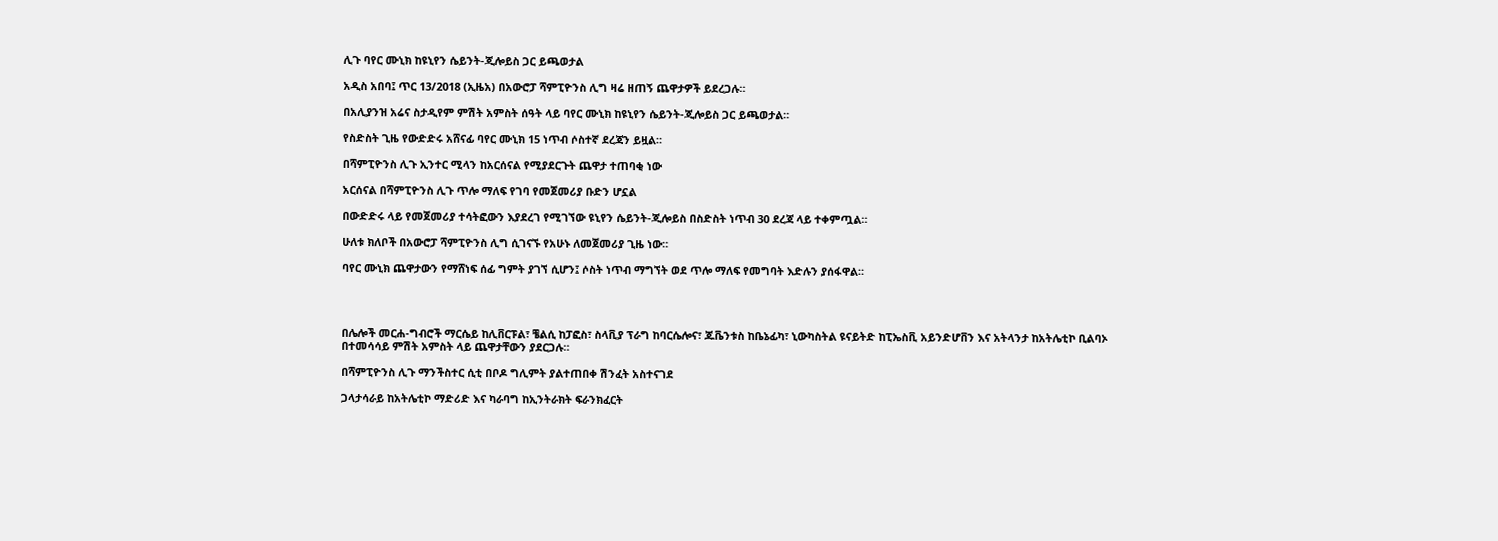ሊጉ ባየር ሙኒክ ከዩኒየን ሴይንት-ጂሎይስ ጋር ይጫወታል

አዲስ አበባ፤ ጥር 13/2018 (ኢዜአ) በአውሮፓ ሻምፒዮንስ ሊግ ዛሬ ዘጠኝ ጨዋታዎች ይደረጋሉ።

በአሊያንዝ አሬና ስታዲየም ምሽት አምስት ሰዓት ላይ ባየር ሙኒክ ከዩኒየን ሴይንት-ጂሎይስ ጋር ይጫወታል።

የስድስት ጊዜ የውድድሩ አሸናፊ ባየር ሙኒክ 15 ነጥብ ሶስተኛ ደረጃን ይዟል።

በሻምፒዮንስ ሊጉ ኢንተር ሚላን ከአርሰናል የሚያደርጉት ጨዋታ ተጠባቂ ነው

አርሰናል በሻምፒዮንስ ሊጉ ጥሎ ማለፍ የገባ የመጀመሪያ ቡድን ሆኗል

በውድድሩ ላይ የመጀመሪያ ተሳትፎውን እያደረገ የሚገኘው ዩኒየን ሴይንት-ጂሎይስ በስድስት ነጥብ 30 ደረጃ ላይ ተቀምጧል።

ሁለቱ ክለቦች በአውሮፓ ሻምፒዮንስ ሊግ ሲገናኙ የአሁኑ ለመጀመሪያ ጊዜ ነው።

ባየር ሙኒክ ጨዋታውን የማሸነፍ ሰፊ ግምት ያገኘ ሲሆን፤ ሶስት ነጥብ ማግኘት ወደ ጥሎ ማለፍ የመግባት እድሉን ያሰፋዋል።




በሌሎች መርሐ-ግብሮች ማርሴይ ከሊቨርፑል፣ ቼልሲ ከፓፎስ፣ ስላቪያ ፕራግ ከባርሴሎና፣ ጁቬንቱስ ከቤኔፊካ፣ ኒውካስትል ዩናይትድ ከፒኤስቪ አይንድሆቨን እና አትላንታ ከአትሌቲኮ ቢልባኦ በተመሳሳይ ምሽት አምስት ላይ ጨዋታቸውን ያደርጋሉ።

በሻምፒዮንስ ሊጉ ማንችስተር ሲቲ በቦዶ ግሊምት ያልተጠበቀ ሽንፈት አስተናገደ

ጋላታሳራይ ከአትሌቲኮ ማድሪድ እና ካራባግ ከኢንትራክት ፍራንክፈርት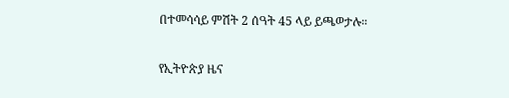በተመሳሳይ ምሽት 2 ሰዓት 45 ላይ ይጫወታሉ።

የኢትዮጵያ ዜና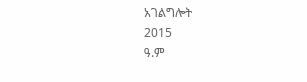አገልግሎት
2015
ዓ.ም